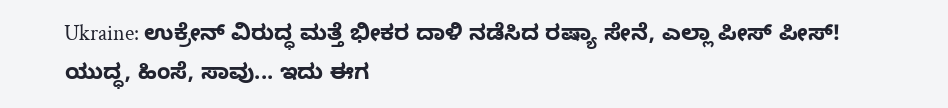Ukraine: ಉಕ್ರೇನ್ ವಿರುದ್ಧ ಮತ್ತೆ ಭೀಕರ ದಾಳಿ ನಡೆಸಿದ ರಷ್ಯಾ ಸೇನೆ, ಎಲ್ಲಾ ಪೀಸ್ ಪೀಸ್!
ಯುದ್ಧ, ಹಿಂಸೆ, ಸಾವು... ಇದು ಈಗ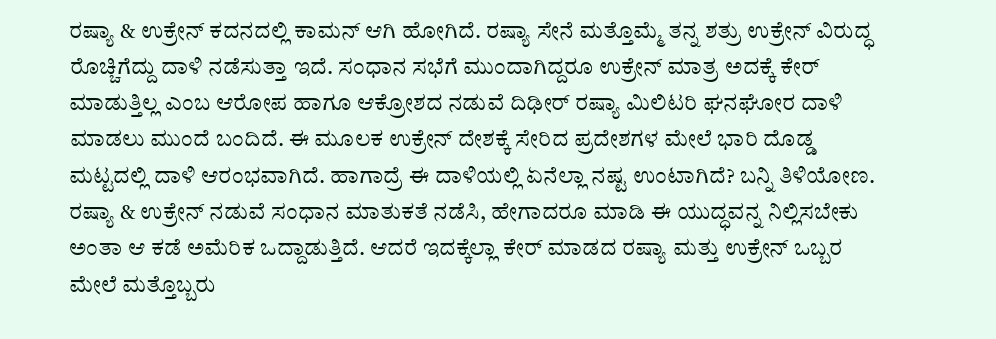ರಷ್ಯಾ & ಉಕ್ರೇನ್ ಕದನದಲ್ಲಿ ಕಾಮನ್ ಆಗಿ ಹೋಗಿದೆ. ರಷ್ಯಾ ಸೇನೆ ಮತ್ತೊಮ್ಮೆ ತನ್ನ ಶತ್ರು ಉಕ್ರೇನ್ ವಿರುದ್ಧ ರೊಚ್ಚಿಗೆದ್ದು ದಾಳಿ ನಡೆಸುತ್ತಾ ಇದೆ. ಸಂಧಾನ ಸಭೆಗೆ ಮುಂದಾಗಿದ್ದರೂ ಉಕ್ರೇನ್ ಮಾತ್ರ ಅದಕ್ಕೆ ಕೇರ್ ಮಾಡುತ್ತಿಲ್ಲ ಎಂಬ ಆರೋಪ ಹಾಗೂ ಆಕ್ರೋಶದ ನಡುವೆ ದಿಢೀರ್ ರಷ್ಯಾ ಮಿಲಿಟರಿ ಘನಘೋರ ದಾಳಿ ಮಾಡಲು ಮುಂದೆ ಬಂದಿದೆ. ಈ ಮೂಲಕ ಉಕ್ರೇನ್ ದೇಶಕ್ಕೆ ಸೇರಿದ ಪ್ರದೇಶಗಳ ಮೇಲೆ ಭಾರಿ ದೊಡ್ಡ ಮಟ್ಟದಲ್ಲಿ ದಾಳಿ ಆರಂಭವಾಗಿದೆ. ಹಾಗಾದ್ರೆ ಈ ದಾಳಿಯಲ್ಲಿ ಏನೆಲ್ಲಾ ನಷ್ಟ ಉಂಟಾಗಿದೆ? ಬನ್ನಿ ತಿಳಿಯೋಣ.
ರಷ್ಯಾ & ಉಕ್ರೇನ್ ನಡುವೆ ಸಂಧಾನ ಮಾತುಕತೆ ನಡೆಸಿ, ಹೇಗಾದರೂ ಮಾಡಿ ಈ ಯುದ್ಧವನ್ನ ನಿಲ್ಲಿಸಬೇಕು ಅಂತಾ ಆ ಕಡೆ ಅಮೆರಿಕ ಒದ್ದಾಡುತ್ತಿದೆ. ಆದರೆ ಇದಕ್ಕೆಲ್ಲಾ ಕೇರ್ ಮಾಡದ ರಷ್ಯಾ ಮತ್ತು ಉಕ್ರೇನ್ ಒಬ್ಬರ ಮೇಲೆ ಮತ್ತೊಬ್ಬರು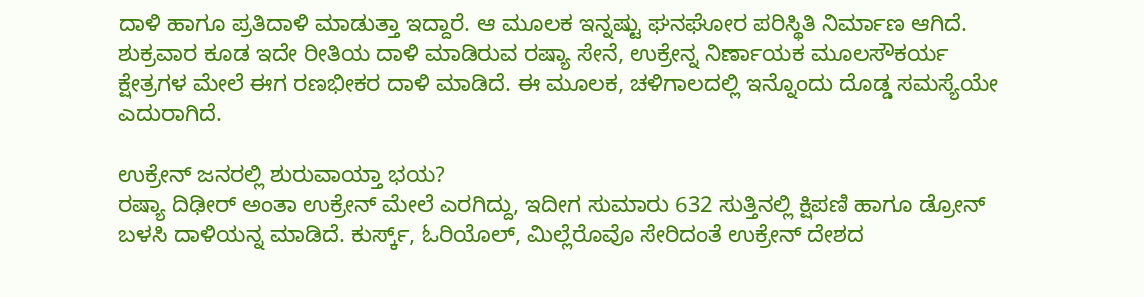ದಾಳಿ ಹಾಗೂ ಪ್ರತಿದಾಳಿ ಮಾಡುತ್ತಾ ಇದ್ದಾರೆ. ಆ ಮೂಲಕ ಇನ್ನಷ್ಟು ಘನಘೋರ ಪರಿಸ್ಥಿತಿ ನಿರ್ಮಾಣ ಆಗಿದೆ. ಶುಕ್ರವಾರ ಕೂಡ ಇದೇ ರೀತಿಯ ದಾಳಿ ಮಾಡಿರುವ ರಷ್ಯಾ ಸೇನೆ, ಉಕ್ರೇನ್ನ ನಿರ್ಣಾಯಕ ಮೂಲಸೌಕರ್ಯ ಕ್ಷೇತ್ರಗಳ ಮೇಲೆ ಈಗ ರಣಭೀಕರ ದಾಳಿ ಮಾಡಿದೆ. ಈ ಮೂಲಕ, ಚಳಿಗಾಲದಲ್ಲಿ ಇನ್ನೊಂದು ದೊಡ್ಡ ಸಮಸ್ಯೆಯೇ ಎದುರಾಗಿದೆ.

ಉಕ್ರೇನ್ ಜನರಲ್ಲಿ ಶುರುವಾಯ್ತಾ ಭಯ?
ರಷ್ಯಾ ದಿಢೀರ್ ಅಂತಾ ಉಕ್ರೇನ್ ಮೇಲೆ ಎರಗಿದ್ದು, ಇದೀಗ ಸುಮಾರು 632 ಸುತ್ತಿನಲ್ಲಿ ಕ್ಷಿಪಣಿ ಹಾಗೂ ಡ್ರೋನ್ ಬಳಸಿ ದಾಳಿಯನ್ನ ಮಾಡಿದೆ. ಕುರ್ಸ್ಕ್, ಓರಿಯೊಲ್, ಮಿಲ್ಲೆರೊವೊ ಸೇರಿದಂತೆ ಉಕ್ರೇನ್ ದೇಶದ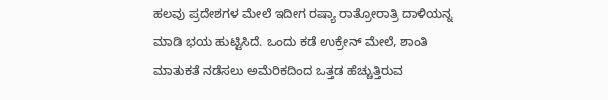ಹಲವು ಪ್ರದೇಶಗಳ ಮೇಲೆ ಇದೀಗ ರಷ್ಯಾ ರಾತ್ರೋರಾತ್ರಿ ದಾಳಿಯನ್ನ ಮಾಡಿ ಭಯ ಹುಟ್ಟಿಸಿದೆ. ಒಂದು ಕಡೆ ಉಕ್ರೇನ್ ಮೇಲೆ, ಶಾಂತಿ ಮಾತುಕತೆ ನಡೆಸಲು ಅಮೆರಿಕದಿಂದ ಒತ್ತಡ ಹೆಚ್ಚುತ್ತಿರುವ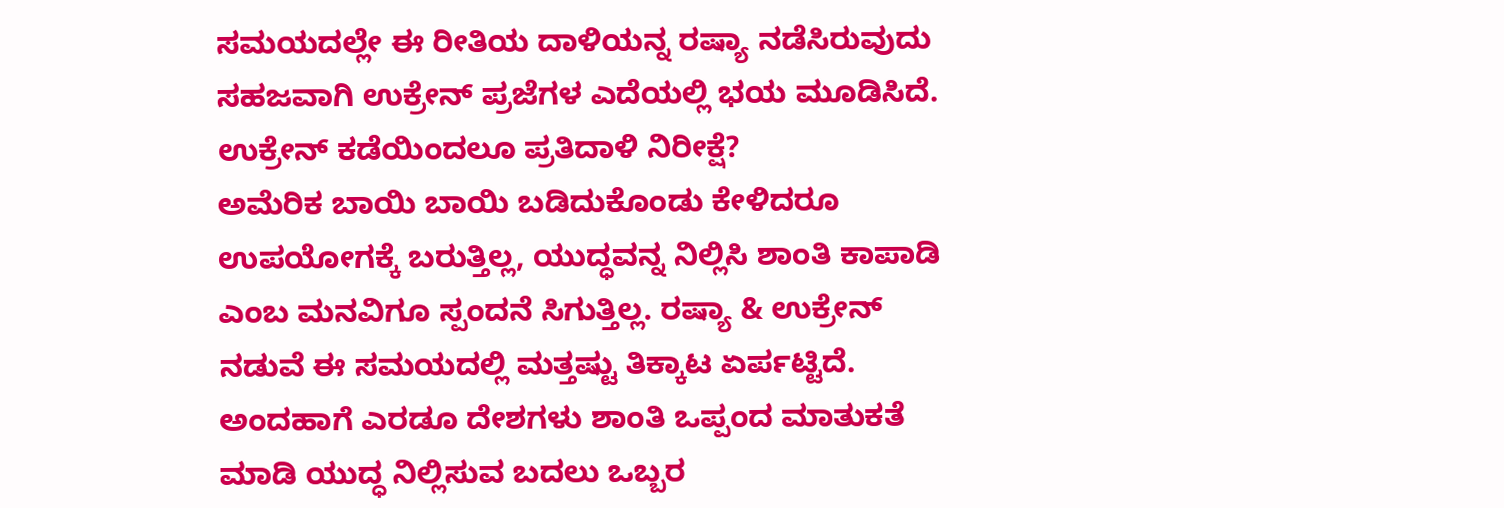ಸಮಯದಲ್ಲೇ ಈ ರೀತಿಯ ದಾಳಿಯನ್ನ ರಷ್ಯಾ ನಡೆಸಿರುವುದು ಸಹಜವಾಗಿ ಉಕ್ರೇನ್ ಪ್ರಜೆಗಳ ಎದೆಯಲ್ಲಿ ಭಯ ಮೂಡಿಸಿದೆ.
ಉಕ್ರೇನ್ ಕಡೆಯಿಂದಲೂ ಪ್ರತಿದಾಳಿ ನಿರೀಕ್ಷೆ?
ಅಮೆರಿಕ ಬಾಯಿ ಬಾಯಿ ಬಡಿದುಕೊಂಡು ಕೇಳಿದರೂ ಉಪಯೋಗಕ್ಕೆ ಬರುತ್ತಿಲ್ಲ, ಯುದ್ಧವನ್ನ ನಿಲ್ಲಿಸಿ ಶಾಂತಿ ಕಾಪಾಡಿ ಎಂಬ ಮನವಿಗೂ ಸ್ಪಂದನೆ ಸಿಗುತ್ತಿಲ್ಲ. ರಷ್ಯಾ & ಉಕ್ರೇನ್ ನಡುವೆ ಈ ಸಮಯದಲ್ಲಿ ಮತ್ತಷ್ಟು ತಿಕ್ಕಾಟ ಏರ್ಪಟ್ಟಿದೆ. ಅಂದಹಾಗೆ ಎರಡೂ ದೇಶಗಳು ಶಾಂತಿ ಒಪ್ಪಂದ ಮಾತುಕತೆ ಮಾಡಿ ಯುದ್ಧ ನಿಲ್ಲಿಸುವ ಬದಲು ಒಬ್ಬರ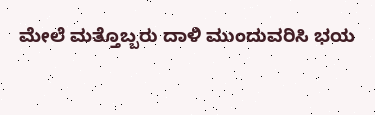ಮೇಲೆ ಮತ್ತೊಬ್ಬರು ದಾಳಿ ಮುಂದುವರಿಸಿ ಭಯ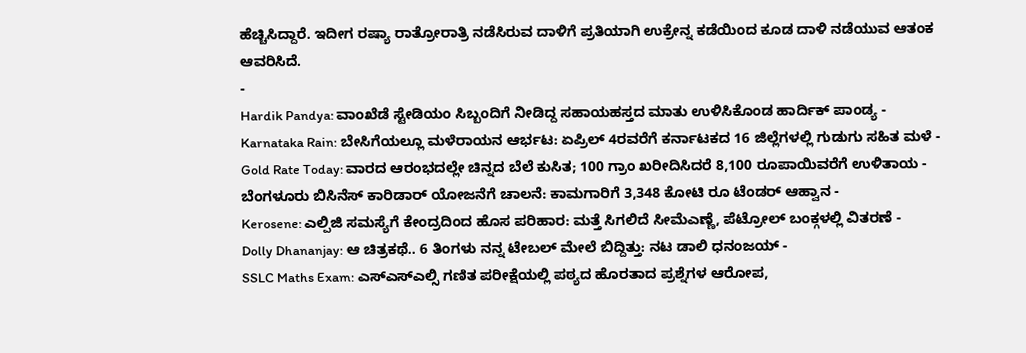ಹೆಚ್ಚಿಸಿದ್ದಾರೆ. ಇದೀಗ ರಷ್ಯಾ ರಾತ್ರೋರಾತ್ರಿ ನಡೆಸಿರುವ ದಾಳಿಗೆ ಪ್ರತಿಯಾಗಿ ಉಕ್ರೇನ್ನ ಕಡೆಯಿಂದ ಕೂಡ ದಾಳಿ ನಡೆಯುವ ಆತಂಕ ಆವರಿಸಿದೆ.
-
Hardik Pandya: ವಾಂಖೆಡೆ ಸ್ಟೇಡಿಯಂ ಸಿಬ್ಬಂದಿಗೆ ನೀಡಿದ್ದ ಸಹಾಯಹಸ್ತದ ಮಾತು ಉಳಿಸಿಕೊಂಡ ಹಾರ್ದಿಕ್ ಪಾಂಡ್ಯ -
Karnataka Rain: ಬೇಸಿಗೆಯಲ್ಲೂ ಮಳೆರಾಯನ ಆರ್ಭಟ: ಏಪ್ರಿಲ್ 4ರವರೆಗೆ ಕರ್ನಾಟಕದ 16 ಜಿಲ್ಲೆಗಳಲ್ಲಿ ಗುಡುಗು ಸಹಿತ ಮಳೆ -
Gold Rate Today: ವಾರದ ಆರಂಭದಲ್ಲೇ ಚಿನ್ನದ ಬೆಲೆ ಕುಸಿತ; 100 ಗ್ರಾಂ ಖರೀದಿಸಿದರೆ 8,100 ರೂಪಾಯಿವರೆಗೆ ಉಳಿತಾಯ -
ಬೆಂಗಳೂರು ಬಿಸಿನೆಸ್ ಕಾರಿಡಾರ್ ಯೋಜನೆಗೆ ಚಾಲನೆ: ಕಾಮಗಾರಿಗೆ 3,348 ಕೋಟಿ ರೂ ಟೆಂಡರ್ ಆಹ್ವಾನ -
Kerosene: ಎಲ್ಪಿಜಿ ಸಮಸ್ಯೆಗೆ ಕೇಂದ್ರದಿಂದ ಹೊಸ ಪರಿಹಾರ: ಮತ್ತೆ ಸಿಗಲಿದೆ ಸೀಮೆಎಣ್ಣೆ, ಪೆಟ್ರೋಲ್ ಬಂಕ್ಗಳಲ್ಲಿ ವಿತರಣೆ -
Dolly Dhananjay: ಆ ಚಿತ್ರಕಥೆ.. 6 ತಿಂಗಳು ನನ್ನ ಟೇಬಲ್ ಮೇಲೆ ಬಿದ್ದಿತ್ತು: ನಟ ಡಾಲಿ ಧನಂಜಯ್ -
SSLC Maths Exam: ಎಸ್ಎಸ್ಎಲ್ಸಿ ಗಣಿತ ಪರೀಕ್ಷೆಯಲ್ಲಿ ಪಠ್ಯದ ಹೊರತಾದ ಪ್ರಶ್ನೆಗಳ ಆರೋಪ,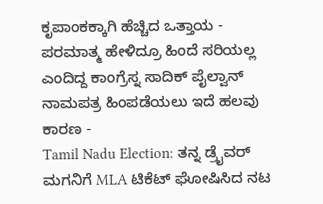ಕೃಪಾಂಕಕ್ಕಾಗಿ ಹೆಚ್ಚಿದ ಒತ್ತಾಯ -
ಪರಮಾತ್ಮ ಹೇಳಿದ್ರೂ ಹಿಂದೆ ಸರಿಯಲ್ಲ ಎಂದಿದ್ದ ಕಾಂಗ್ರೆಸ್ನ ಸಾದಿಕ್ ಪೈಲ್ವಾನ್ ನಾಮಪತ್ರ ಹಿಂಪಡೆಯಲು ಇದೆ ಹಲವು ಕಾರಣ -
Tamil Nadu Election: ತನ್ನ ಡ್ರೈವರ್ ಮಗನಿಗೆ MLA ಟಿಕೆಟ್ ಘೋಷಿಸಿದ ನಟ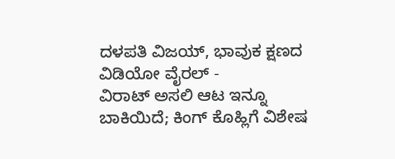ದಳಪತಿ ವಿಜಯ್, ಭಾವುಕ ಕ್ಷಣದ ವಿಡಿಯೋ ವೈರಲ್ -
ವಿರಾಟ್ ಅಸಲಿ ಆಟ ಇನ್ನೂ ಬಾಕಿಯಿದೆ; ಕಿಂಗ್ ಕೊಹ್ಲಿಗೆ ವಿಶೇಷ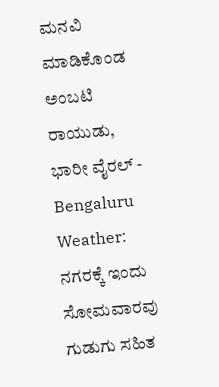ಮನವಿ ಮಾಡಿಕೊಂಡ ಅಂಬಟಿ ರಾಯುಡು, ಭಾರೀ ವೈರಲ್ -
Bengaluru Weather: ನಗರಕ್ಕೆ ಇಂದು ಸೋಮವಾರವು ಗುಡುಗು ಸಹಿತ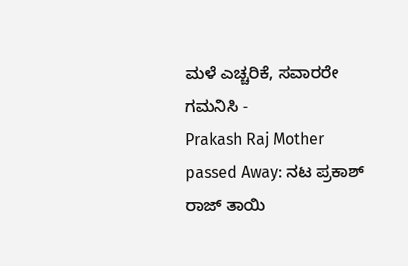ಮಳೆ ಎಚ್ಚರಿಕೆ, ಸವಾರರೇ ಗಮನಿಸಿ -
Prakash Raj Mother passed Away: ನಟ ಪ್ರಕಾಶ್ ರಾಜ್ ತಾಯಿ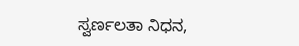ಸ್ವರ್ಣಲತಾ ನಿಧನ,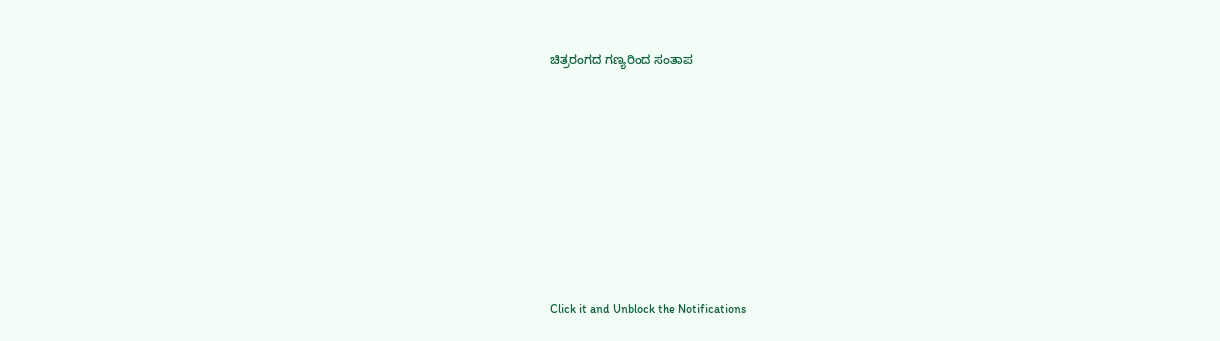ಚಿತ್ರರಂಗದ ಗಣ್ಯರಿಂದ ಸಂತಾಪ












Click it and Unblock the Notifications